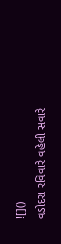![]()
વડોદરા રવિવારે વહેલી સવારે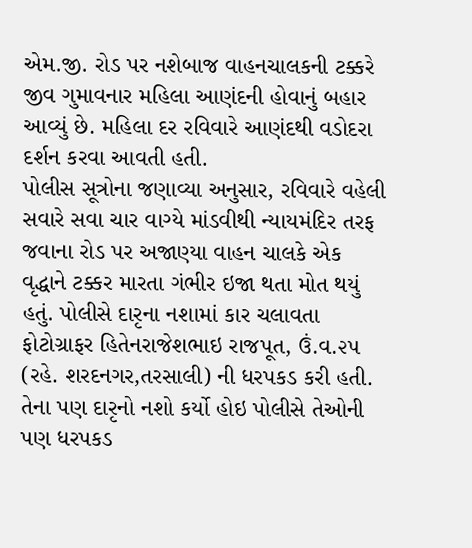એમ.જી. રોડ પર નશેબાજ વાહનચાલકની ટક્કરે જીવ ગુમાવનાર મહિલા આણંદની હોવાનું બહાર આવ્યું છે. મહિલા દર રવિવારે આણંદથી વડોદરા દર્શન કરવા આવતી હતી.
પોલીસ સૂત્રોના જણાવ્યા અનુસાર, રવિવારે વહેલી સવારે સવા ચાર વાગ્યે માંડવીથી ન્યાયમંદિર તરફ જવાના રોડ પર અજાણ્યા વાહન ચાલકે એક વૃદ્ધાને ટક્કર મારતા ગંભીર ઇજા થતા મોત થયું હતું. પોલીસે દારૃના નશામાં કાર ચલાવતા ફોટોગ્રાફર હિતેનરાજેશભાઇ રાજપૂત, ઉં.વ.૨૫ (રહે. શરદનગર,તરસાલી) ની ધરપકડ કરી હતી. તેના પણ દારૃનો નશો કર્યો હોઇ પોલીસે તેઓની પણ ધરપકડ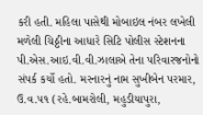કરી હતી. મહિલા પાસેથી મોબાઇલ નંબર લખેલી મળેલી ચિઠ્ઠીના આધારે સિટિ પોલીસ સ્ટેશનના પી.એસ.આઇ.વી.વી.ઝાલાએ તેના પરિવારજનોનો સંપર્ક કર્યો હતો. મરનારનું નામ સુખીબેન પરમાર, ઉ.વ.૫૧ (રહે.બામરોલી, મહુડીયાપુરા,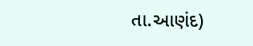તા.આણંદ)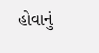હોવાનું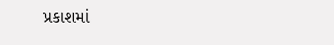પ્રકાશમાં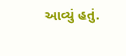આવ્યું હતું.